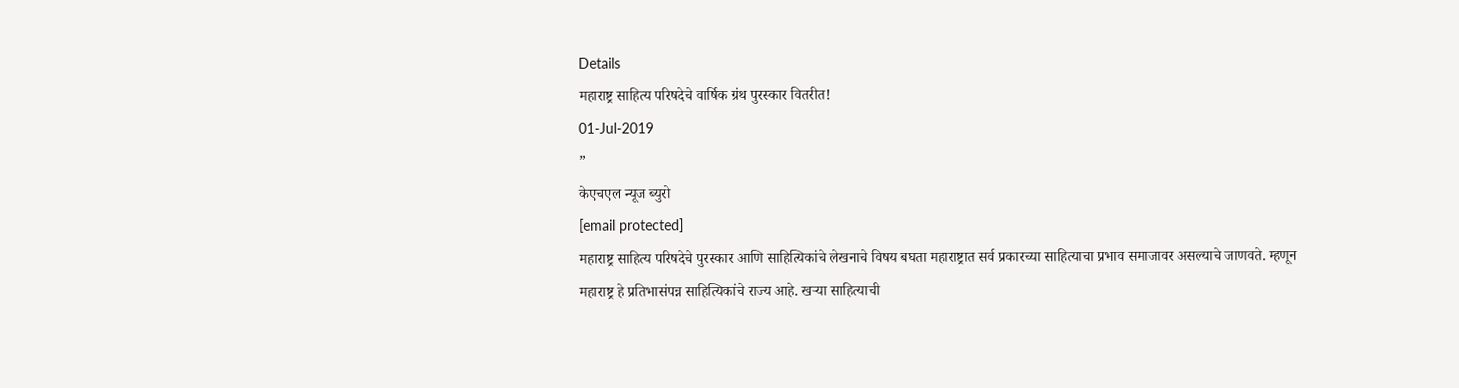Details
महाराष्ट्र साहित्य परिषदेचे वार्षिक ग्रंथ पुरस्कार वितरीत!
01-Jul-2019
”
केएचएल न्यूज ब्युरो
[email protected]
महाराष्ट्र साहित्य परिषदेचे पुरस्कार आणि साहित्यिकांचे लेखनाचे विषय बघता महाराष्ट्रात सर्व प्रकारच्या साहित्याचा प्रभाव समाजावर असल्याचे जाणवते. म्हणून महाराष्ट्र हे प्रतिभासंपन्न साहित्यिकांचे राज्य आहे. खऱ्या साहित्याची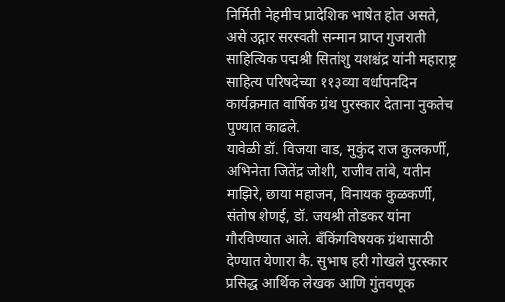निर्मिती नेहमीच प्रादेशिक भाषेत होत असते, असे उद्गार सरस्वती सन्मान प्राप्त गुजराती साहित्यिक पद्मश्री सितांशु यशश्चंद्र यांनी महाराष्ट्र साहित्य परिषदेच्या ११३व्या वर्धापनदिन कार्यक्रमात वार्षिक ग्रंथ पुरस्कार देताना नुकतेच पुण्यात काढले.
यावेळी डॉ. विजया वाड, मुकुंद राज कुलकर्णी, अभिनेता जितेंद्र जोशी, राजीव तांबे, यतीन माझिरे, छाया महाजन, विनायक कुळकर्णी, संतोष शेणई, डॉ. जयश्री तोडकर यांना गौरविण्यात आले. बँकिंगविषयक ग्रंथासाठी देण्यात येणारा कै. सुभाष हरी गोखले पुरस्कार प्रसिद्ध आर्थिक लेखक आणि गुंतवणूक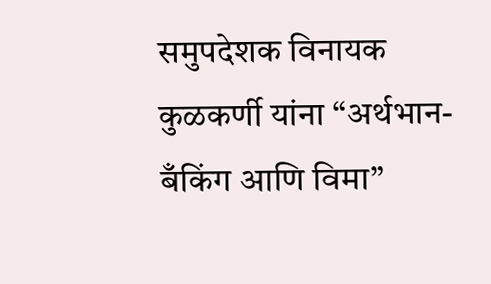समुपदेशक विनायक कुळकर्णी यांना “अर्थभान- बँकिंग आणि विमा”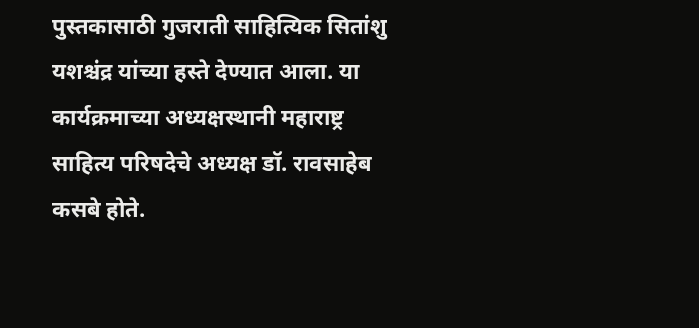पुस्तकासाठी गुजराती साहित्यिक सितांशु यशश्चंद्र यांच्या हस्ते देण्यात आला. या कार्यक्रमाच्या अध्यक्षस्थानी महाराष्ट्र साहित्य परिषदेचे अध्यक्ष डॉ. रावसाहेब कसबे होते.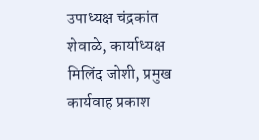उपाध्यक्ष चंद्रकांत शेवाळे, कार्याध्यक्ष मिलिंद जोशी, प्रमुख कार्यवाह प्रकाश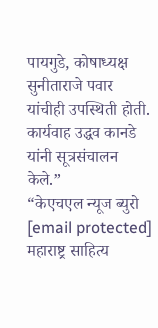पायगुडे, कोषाध्यक्ष सुनीताराजे पवार यांचीही उपस्थिती होती. कार्यवाह उद्धव कानडे यांनी सूत्रसंचालन केले.”
“केएचएल न्यूज ब्युरो
[email protected]
महाराष्ट्र साहित्य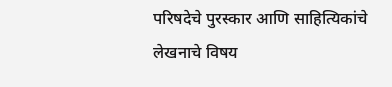परिषदेचे पुरस्कार आणि साहित्यिकांचे लेखनाचे विषय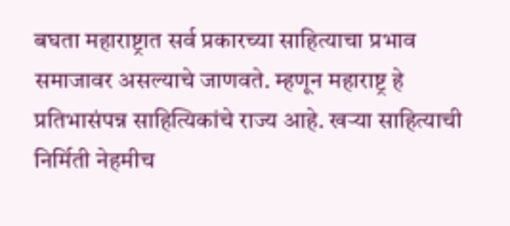बघता महाराष्ट्रात सर्व प्रकारच्या साहित्याचा प्रभाव समाजावर असल्याचे जाणवते. म्हणून महाराष्ट्र हे प्रतिभासंपन्न साहित्यिकांचे राज्य आहे. खऱ्या साहित्याची निर्मिती नेहमीच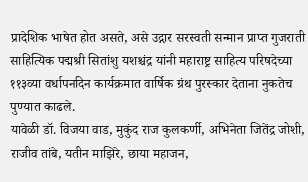प्रादेशिक भाषेत होत असते, असे उद्गार सरस्वती सन्मान प्राप्त गुजराती साहित्यिक पद्मश्री सितांशु यशश्चंद्र यांनी महाराष्ट्र साहित्य परिषदेच्या ११३व्या वर्धापनदिन कार्यक्रमात वार्षिक ग्रंथ पुरस्कार देताना नुकतेच पुण्यात काढले.
यावेळी डॉ. विजया वाड, मुकुंद राज कुलकर्णी, अभिनेता जितेंद्र जोशी, राजीव तांबे, यतीन माझिरे, छाया महाजन,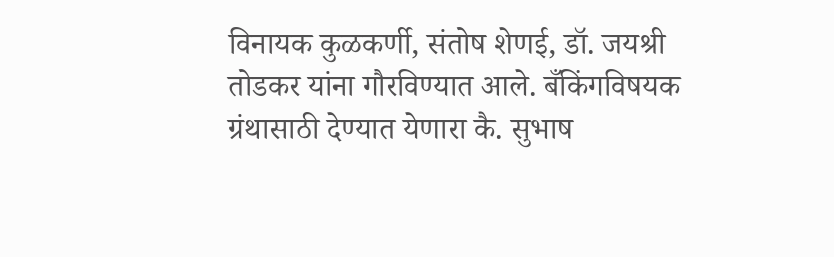विनायक कुळकर्णी, संतोष शेणई, डॉ. जयश्री तोडकर यांना गौरविण्यात आले. बँकिंगविषयक ग्रंथासाठी देण्यात येणारा कै. सुभाष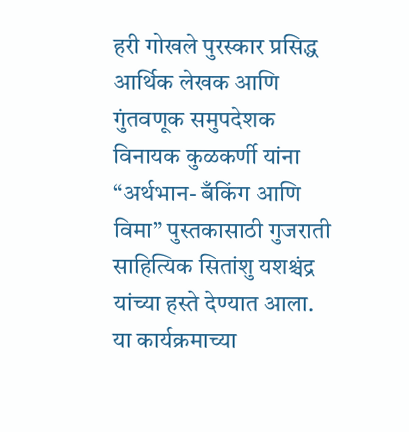हरी गोखले पुरस्कार प्रसिद्ध आर्थिक लेखक आणि गुंतवणूक समुपदेशक विनायक कुळकर्णी यांना “अर्थभान- बँकिंग आणि विमा” पुस्तकासाठी गुजराती साहित्यिक सितांशु यशश्चंद्र यांच्या हस्ते देण्यात आला. या कार्यक्रमाच्या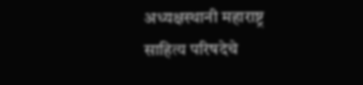अध्यक्षस्थानी महाराष्ट्र साहित्य परिषदेचे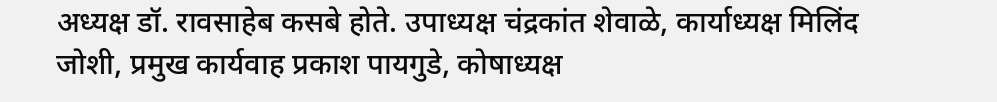अध्यक्ष डॉ. रावसाहेब कसबे होते. उपाध्यक्ष चंद्रकांत शेवाळे, कार्याध्यक्ष मिलिंद जोशी, प्रमुख कार्यवाह प्रकाश पायगुडे, कोषाध्यक्ष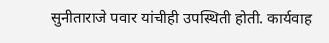सुनीताराजे पवार यांचीही उपस्थिती होती. कार्यवाह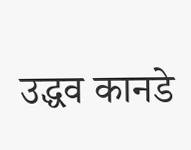उद्धव कानडे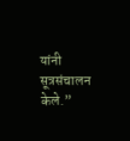यांनी सूत्रसंचालन केले.”